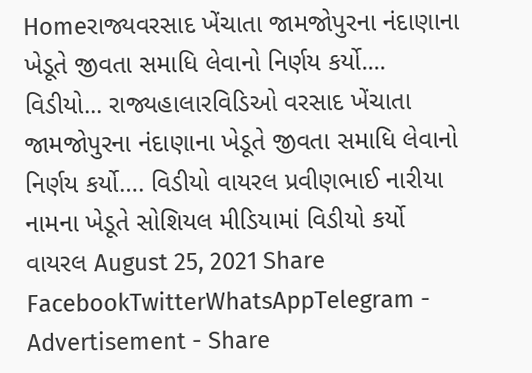Homeરાજ્યવરસાદ ખેંચાતા જામજોપુરના નંદાણાના ખેડૂતે જીવતા સમાધિ લેવાનો નિર્ણય કર્યો.... વિડીયો... રાજ્યહાલારવિડિઓ વરસાદ ખેંચાતા જામજોપુરના નંદાણાના ખેડૂતે જીવતા સમાધિ લેવાનો નિર્ણય કર્યો…. વિડીયો વાયરલ પ્રવીણભાઈ નારીયા નામના ખેડૂતે સોશિયલ મીડિયામાં વિડીયો કર્યો વાયરલ August 25, 2021 Share FacebookTwitterWhatsAppTelegram - Advertisement - Share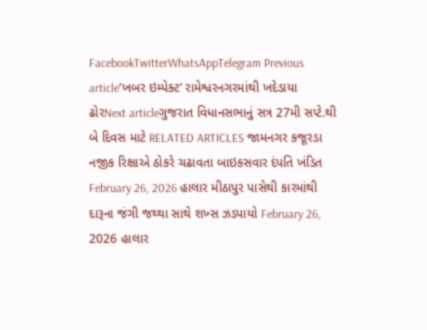FacebookTwitterWhatsAppTelegram Previous article‘ખબર ઇમ્પેક્ટ’ રામેશ્વરનગરમાંથી ખદેડાયા ઢોરNext articleગુજરાત વિધાનસભાનું સત્ર 27મી સપ્ટે.થી બે દિવસ માટે RELATED ARTICLES જામનગર કજૂરડા નજીક રિક્ષાએ ઠોકરે ચઢાવતા બાઇકસવાર દંપતિ ખંડિત February 26, 2026 હાલાર મીઠાપુર પાસેથી કારમાંથી દારૂના જંગી જથ્થા સાથે શખ્સ ઝડપાયો February 26, 2026 હાલાર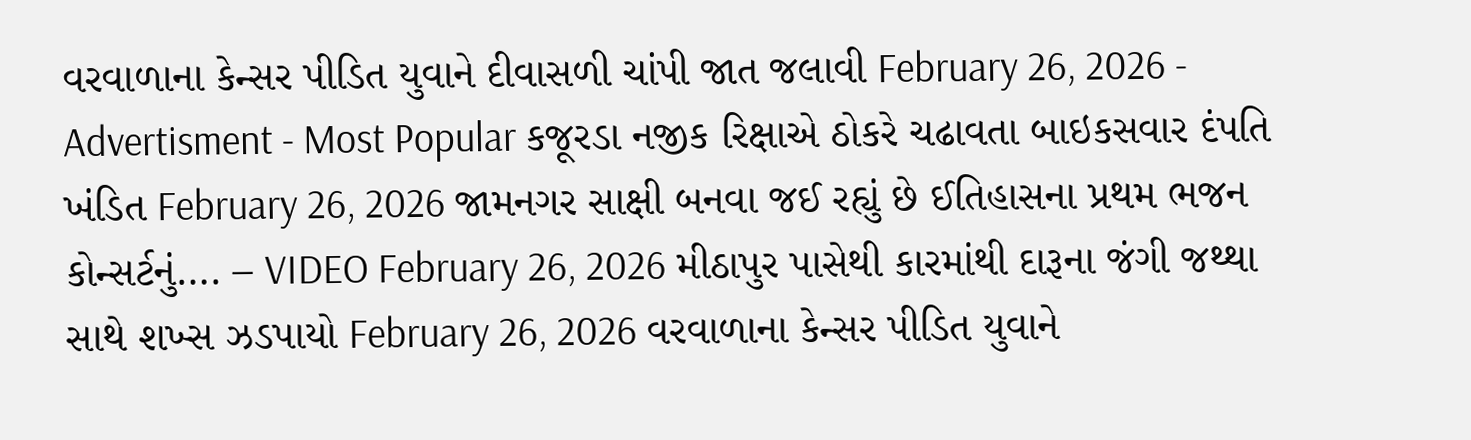વરવાળાના કેન્સર પીડિત યુવાને દીવાસળી ચાંપી જાત જલાવી February 26, 2026 - Advertisment - Most Popular કજૂરડા નજીક રિક્ષાએ ઠોકરે ચઢાવતા બાઇકસવાર દંપતિ ખંડિત February 26, 2026 જામનગર સાક્ષી બનવા જઈ રહ્યું છે ઈતિહાસના પ્રથમ ભજન કોન્સર્ટનું…. – VIDEO February 26, 2026 મીઠાપુર પાસેથી કારમાંથી દારૂના જંગી જથ્થા સાથે શખ્સ ઝડપાયો February 26, 2026 વરવાળાના કેન્સર પીડિત યુવાને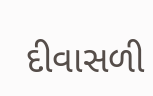દીવાસળી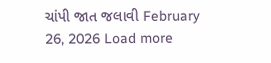ચાંપી જાત જલાવી February 26, 2026 Load more